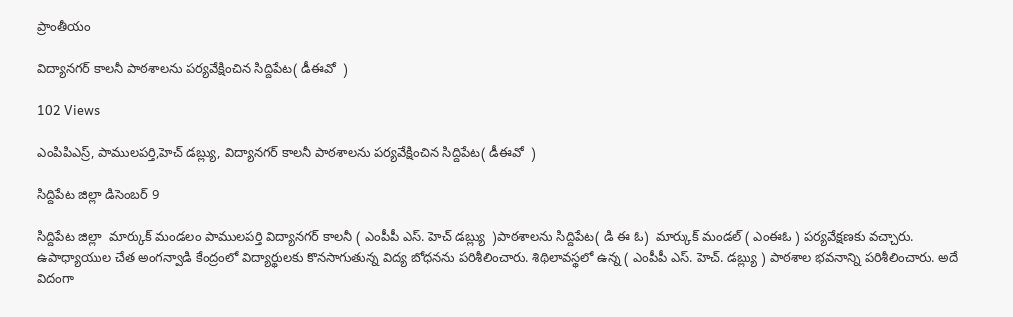ప్రాంతీయం

విద్యానగర్ కాలనీ పాఠశాలను పర్యవేక్షించిన సిద్దిపేట( డీఈవో  )

102 Views

ఎంపిపిఎస్ర్, పాములపర్తి,హెచ్ డబ్ల్యు, విద్యానగర్ కాలనీ పాఠశాలను పర్యవేక్షించిన సిద్దిపేట( డీఈవో  )

సిద్దిపేట జిల్లా డిసెంబర్ 9

సిద్దిపేట జిల్లా  మార్కుక్ మండలం పాములపర్తి విద్యానగర్ కాలనీ ( ఎంపీపీ ఎస్. హెచ్ డబ్ల్యు  )పాఠశాలను సిద్దిపేట( డి ఈ ఓ)  మార్కుక్ మండల్ ( ఎంఈఓ ) పర్యవేక్షణకు వచ్చారు. ఉపాధ్యాయుల చేత అంగన్వాడి కేంద్రంలో విద్యార్థులకు కొనసాగుతున్న విద్య బోధనను పరిశీలించారు. శిథిలావస్థలో ఉన్న ( ఎంపీపీ ఎస్. హెచ్. డబ్ల్యు ) పాఠశాల భవనాన్ని పరిశీలించారు. అదే విదంగా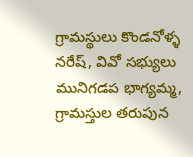గ్రామస్థులు కొండనోళ్ళ నరేష్, వివో సభ్యులు మునిగడప భాగ్యమ్మ, గ్రామస్తుల తరుపున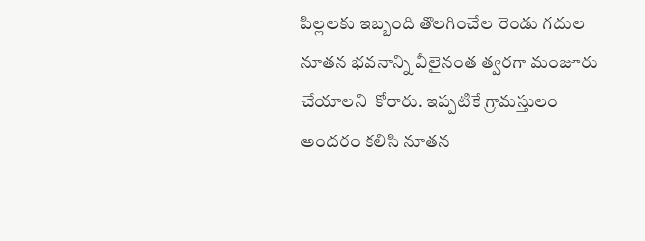పిల్లలకు ఇబ్బంది తొలగించేల రెండు గదుల నూతన భవనాన్ని వీలైనంత త్వరగా మంజూరు చేయాలని  కోరారు. ఇప్పటికే గ్రామస్తులం అందరం కలిసి నూతన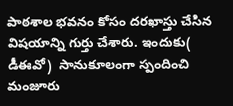పాఠశాల భవనం కోసం దరఖాస్తు చేసిన విషయాన్ని గుర్తు చేశారు. ఇందుకు( డీఈవో)  సానుకూలంగా స్పందించి మంజూరు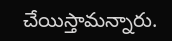చేయిస్తామన్నారు.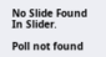No Slide Found In Slider.

Poll not found